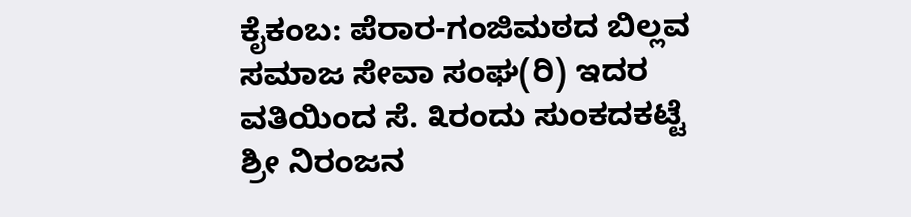ಕೈಕಂಬ: ಪೆರಾರ-ಗಂಜಿಮಠದ ಬಿಲ್ಲವ ಸಮಾಜ ಸೇವಾ ಸಂಘ(ರಿ) ಇದರ ವತಿಯಿಂದ ಸೆ. ೩ರಂದು ಸುಂಕದಕಟ್ಟೆ ಶ್ರೀ ನಿರಂಜನ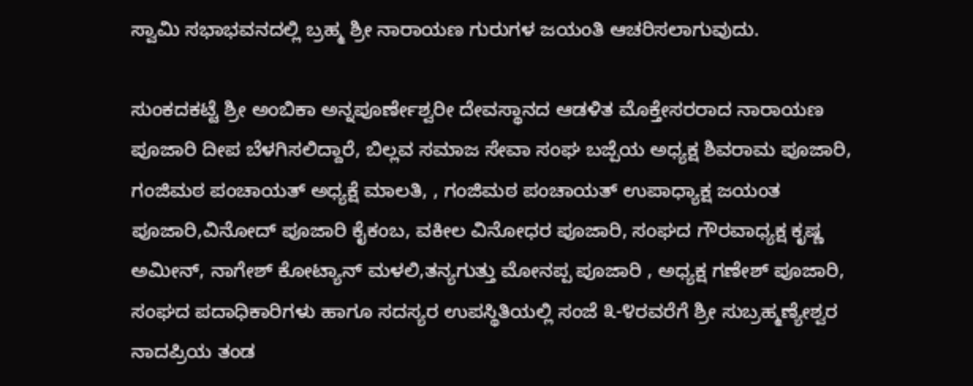ಸ್ವಾಮಿ ಸಭಾಭವನದಲ್ಲಿ ಬ್ರಹ್ಮ ಶ್ರೀ ನಾರಾಯಣ ಗುರುಗಳ ಜಯಂತಿ ಆಚರಿಸಲಾಗುವುದು.

ಸುಂಕದಕಟ್ಟೆ ಶ್ರೀ ಅಂಬಿಕಾ ಅನ್ನಪೂರ್ಣೇಶ್ವರೀ ದೇವಸ್ಥಾನದ ಆಡಳಿತ ಮೊಕ್ತೇಸರರಾದ ನಾರಾಯಣ ಪೂಜಾರಿ ದೀಪ ಬೆಳಗಿಸಲಿದ್ದಾರೆ, ಬಿಲ್ಲವ ಸಮಾಜ ಸೇವಾ ಸಂಘ ಬಜ್ಪೆಯ ಅಧ್ಯಕ್ಷ ಶಿವರಾಮ ಪೂಜಾರಿ, ಗಂಜಿಮಠ ಪಂಚಾಯತ್ ಅಧ್ಯಕ್ಷೆ ಮಾಲತಿ, , ಗಂಜಿಮಠ ಪಂಚಾಯತ್ ಉಪಾಧ್ಯಾಕ್ಷ ಜಯಂತ ಪೂಜಾರಿ,ವಿನೋದ್ ಪೂಜಾರಿ ಕೈಕಂಬ, ವಕೀಲ ವಿನೋಧರ ಪೂಜಾರಿ, ಸಂಘದ ಗೌರವಾಧ್ಯಕ್ಷ ಕೃಷ್ಣ ಅಮೀನ್, ನಾಗೇಶ್ ಕೋಟ್ಯಾನ್ ಮಳಲಿ,ತನ್ಯಗುತ್ತು ಮೋನಪ್ಪ ಪೂಜಾರಿ , ಅಧ್ಯಕ್ಷ ಗಣೇಶ್ ಪೂಜಾರಿ, ಸಂಘದ ಪದಾಧಿಕಾರಿಗಳು ಹಾಗೂ ಸದಸ್ಯರ ಉಪಸ್ಥಿತಿಯಲ್ಲಿ ಸಂಜೆ ೩-೪ರವರೆಗೆ ಶ್ರೀ ಸುಬ್ರಹ್ಮಣ್ಯೇಶ್ವರ ನಾದಪ್ರಿಯ ತಂಡ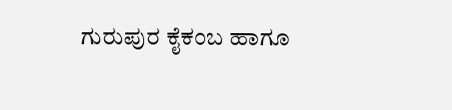ಗುರುಪುರ ಕೈಕಂಬ ಹಾಗೂ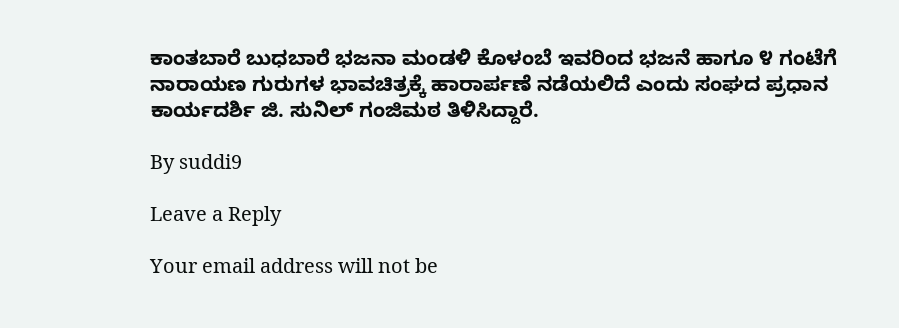ಕಾಂತಬಾರೆ ಬುಧಬಾರೆ ಭಜನಾ ಮಂಡಳಿ ಕೊಳಂಬೆ ಇವರಿಂದ ಭಜನೆ ಹಾಗೂ ೪ ಗಂಟೆಗೆ ನಾರಾಯಣ ಗುರುಗಳ ಭಾವಚಿತ್ರಕ್ಕೆ ಹಾರಾರ್ಪಣೆ ನಡೆಯಲಿದೆ ಎಂದು ಸಂಘದ ಪ್ರಧಾನ ಕಾರ್ಯದರ್ಶಿ ಜಿ. ಸುನಿಲ್ ಗಂಜಿಮಠ ತಿಳಿಸಿದ್ದಾರೆ.

By suddi9

Leave a Reply

Your email address will not be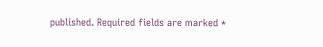published. Required fields are marked *